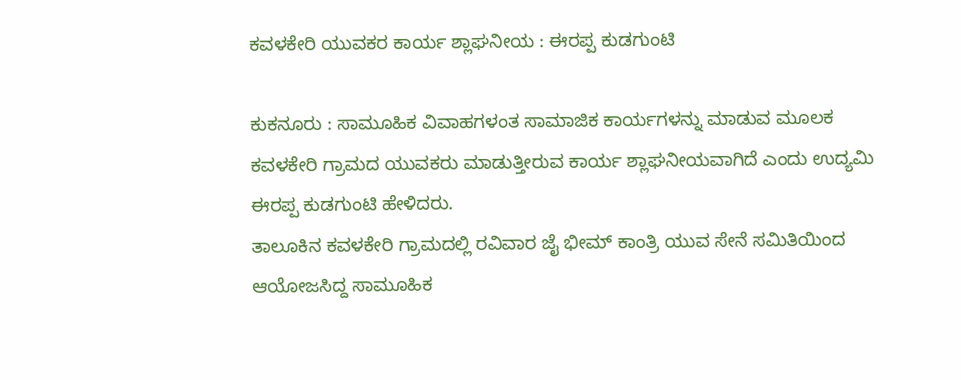ಕವಳಕೇರಿ ಯುವಕರ ಕಾರ್ಯ ಶ್ಲಾಘನೀಯ : ಈರಪ್ಪ ಕುಡಗುಂಟಿ

ಕುಕನೂರು : ಸಾಮೂಹಿಕ ವಿವಾಹಗಳಂತ ಸಾಮಾಜಿಕ ಕಾರ್ಯಗಳನ್ನು ಮಾಡುವ ಮೂಲಕ ಕವಳಕೇರಿ ಗ್ರಾಮದ ಯುವಕರು ಮಾಡುತ್ತೀರುವ ಕಾರ್ಯ ಶ್ಲಾಘನೀಯವಾಗಿದೆ ಎಂದು ಉದ್ಯಮಿ ಈರಪ್ಪ ಕುಡಗುಂಟಿ ಹೇಳಿದರು.
ತಾಲೂಕಿನ ಕವಳಕೇರಿ ಗ್ರಾಮದಲ್ಲಿ ರವಿವಾರ ಜೈ ಭೀಮ್ ಕಾಂತ್ರಿ ಯುವ ಸೇನೆ ಸಮಿತಿಯಿಂದ ಆಯೋಜಸಿದ್ದ ಸಾಮೂಹಿಕ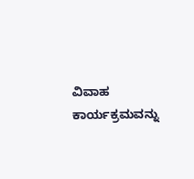ವಿವಾಹ ಕಾರ್ಯಕ್ರಮವನ್ನು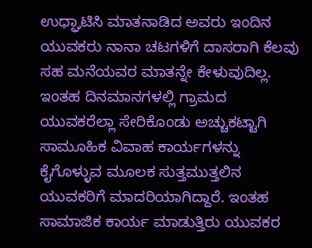ಉಧ್ಘಾಟಿಸಿ ಮಾತನಾಡಿದ ಅವರು ಇಂದಿನ ಯುವಕರು ನಾನಾ ಚಟಗಳಿಗೆ ದಾಸರಾಗಿ ಕೆಲವು ಸಹ ಮನೆಯವರ ಮಾತನ್ನೇ ಕೇಳುವುದಿಲ್ಲ. ಇಂತಹ ದಿನಮಾನಗಳಲ್ಲಿ ಗ್ರಾಮದ ಯುವಕರೆಲ್ಲಾ ಸೇರಿಕೊಂಡು ಅಚ್ಚುಕಟ್ಟಾಗಿ ಸಾಮೂಹಿಕ ವಿವಾಹ ಕಾರ್ಯಗಳನ್ನು ಕೈಗೊಳ್ಳುವ ಮೂಲಕ ಸುತ್ತಮುತ್ತಲಿನ ಯುವಕರಿಗೆ ಮಾದರಿಯಾಗಿದ್ದಾರೆ. ಇಂತಹ ಸಾಮಾಜಿಕ ಕಾರ್ಯ ಮಾಡುತ್ತಿರು ಯುವಕರ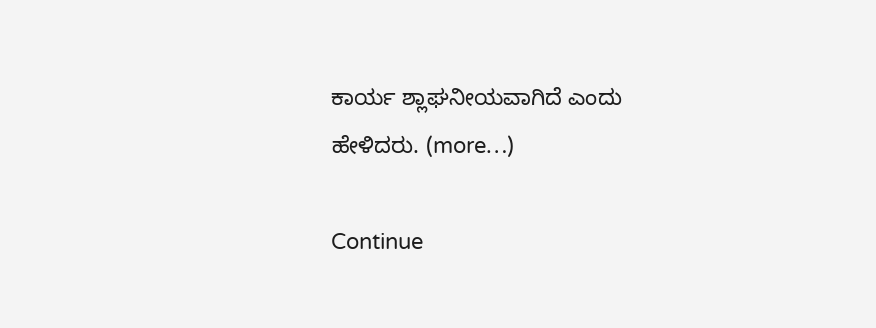ಕಾರ್ಯ ಶ್ಲಾಘನೀಯವಾಗಿದೆ ಎಂದು ಹೇಳಿದರು. (more…)

Continue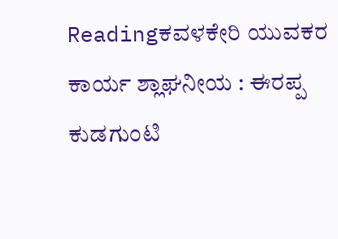Readingಕವಳಕೇರಿ ಯುವಕರ ಕಾರ್ಯ ಶ್ಲಾಘನೀಯ : ಈರಪ್ಪ ಕುಡಗುಂಟಿ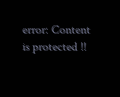error: Content is protected !!